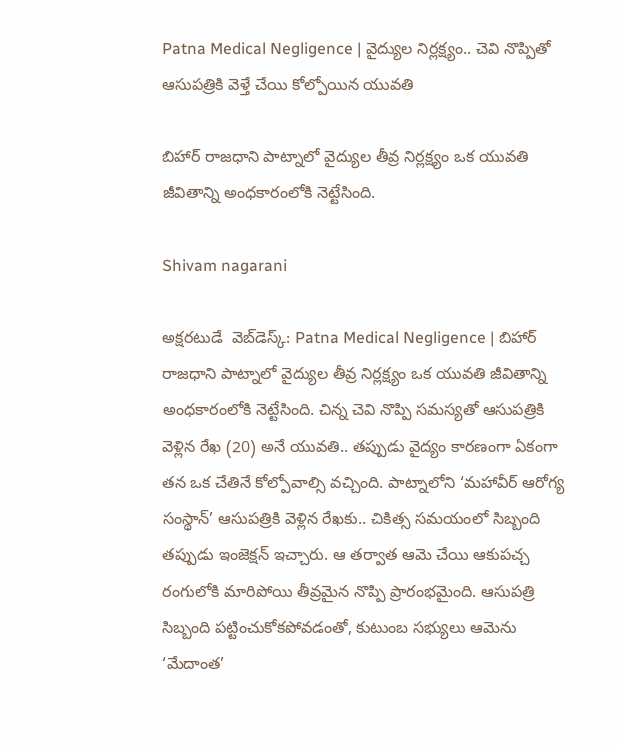Patna Medical Negligence | వైద్యుల నిర్లక్ష్యం.. చెవి నొప్పితో ఆసుపత్రికి వెళ్తే చేయి కోల్పోయిన యువతి

బిహార్ రాజధాని పాట్నాలో వైద్యుల తీవ్ర నిర్లక్ష్యం ఒక యువతి జీవితాన్ని అంధకారంలోకి నెట్టేసింది.

Shivam nagarani

అక్షరటుడే  వెబ్‌డెస్క్: Patna Medical Negligence | బిహార్ రాజధాని పాట్నాలో వైద్యుల తీవ్ర నిర్లక్ష్యం ఒక యువతి జీవితాన్ని అంధకారంలోకి నెట్టేసింది. చిన్న చెవి నొప్పి సమస్యతో ఆసుపత్రికి వెళ్లిన రేఖ (20) అనే యువతి.. తప్పుడు వైద్యం కారణంగా ఏకంగా తన ఒక చేతినే కోల్పోవాల్సి వచ్చింది. పాట్నాలోని ‘మహావీర్ ఆరోగ్య సంస్థాన్’ ఆసుపత్రికి వెళ్లిన రేఖకు.. చికిత్స సమయంలో సిబ్బంది తప్పుడు ఇంజెక్షన్ ఇచ్చారు. ఆ తర్వాత ఆమె చేయి ఆకుపచ్చ రంగులోకి మారిపోయి తీవ్రమైన నొప్పి ప్రారంభమైంది. ఆసుపత్రి సిబ్బంది పట్టించుకోకపోవడంతో, కుటుంబ సభ్యులు ఆమెను ‘మేదాంత’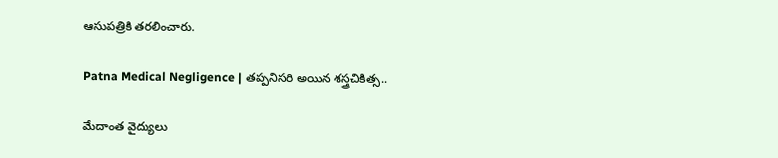ఆసుపత్రికి తరలించారు.

Patna Medical Negligence | తప్పనిసరి అయిన శస్త్రచికిత్స..

మేదాంత వైద్యులు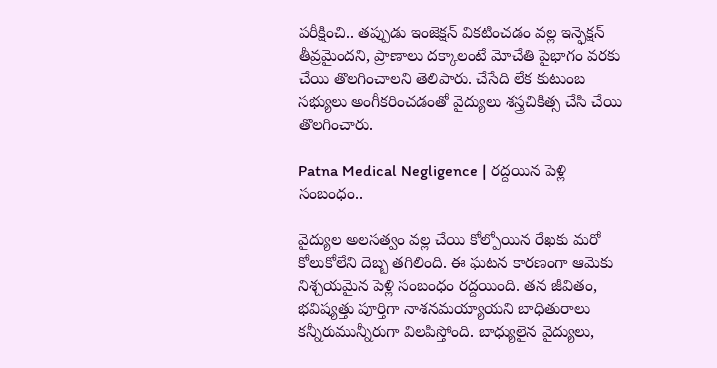పరీక్షించి.. తప్పుడు ఇంజెక్షన్ వికటించడం వల్ల ఇన్ఫెక్షన్ తీవ్రమైందని, ప్రాణాలు దక్కాలంటే మోచేతి పైభాగం వరకు చేయి తొలగించాలని తెలిపారు. చేసేది లేక కుటుంబ సభ్యులు అంగీకరించడంతో వైద్యులు శస్త్రచికిత్స చేసి చేయి తొలగించారు.

Patna Medical Negligence | రద్దయిన పెళ్లి సంబంధం..

వైద్యుల అలసత్వం వల్ల చేయి కోల్పోయిన రేఖకు మరో కోలుకోలేని దెబ్బ తగిలింది. ఈ ఘటన కారణంగా ఆమెకు నిశ్చయమైన పెళ్లి సంబంధం రద్దయింది. తన జీవితం, భవిష్యత్తు పూర్తిగా నాశనమయ్యాయని బాధితురాలు కన్నీరుమున్నీరుగా విలపిస్తోంది. బాధ్యులైన వైద్యులు,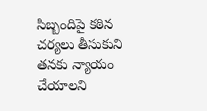సిబ్బందిపై కఠిన చర్యలు తీసుకుని తనకు న్యాయం చేయాలని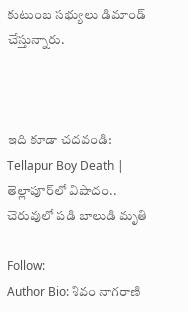కుటుంబ సభ్యులు డిమాండ్ చేస్తున్నారు.



ఇది కూడా చదవండి:  Tellapur Boy Death | తెల్లాపూర్‌లో విషాదం.. చెరువులో పడి బాలుడి మృతి

Follow:
Author Bio: శివం నాగరాణి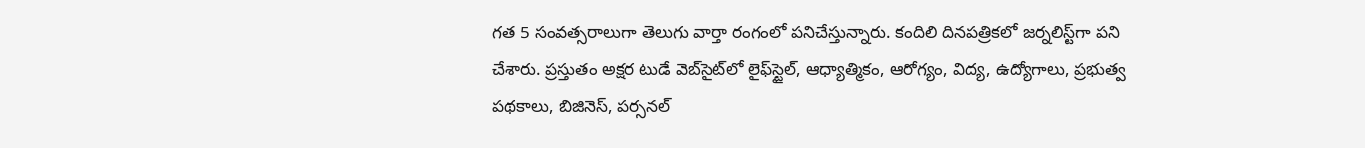గత 5 సంవత్సరాలుగా తెలుగు వార్తా రంగంలో పనిచేస్తున్నారు. కందిలి దినపత్రికలో జర్నలిస్ట్‌గా పని చేశారు. ప్రస్తుతం అక్షర టుడే వెబ్‌సైట్‌లో లైఫ్‌స్టైల్, ఆధ్యాత్మికం, ఆరోగ్యం, విద్య, ఉద్యోగాలు, ప్రభుత్వ పథకాలు, బిజినెస్, పర్సనల్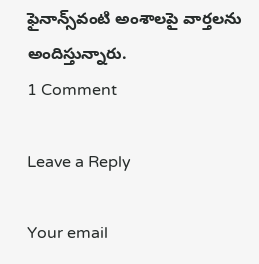ఫైనాన్స్‌వంటి అంశాలపై వార్తలను అందిస్తున్నారు.
1 Comment

Leave a Reply

Your email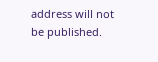address will not be published.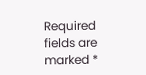Required fields are marked *